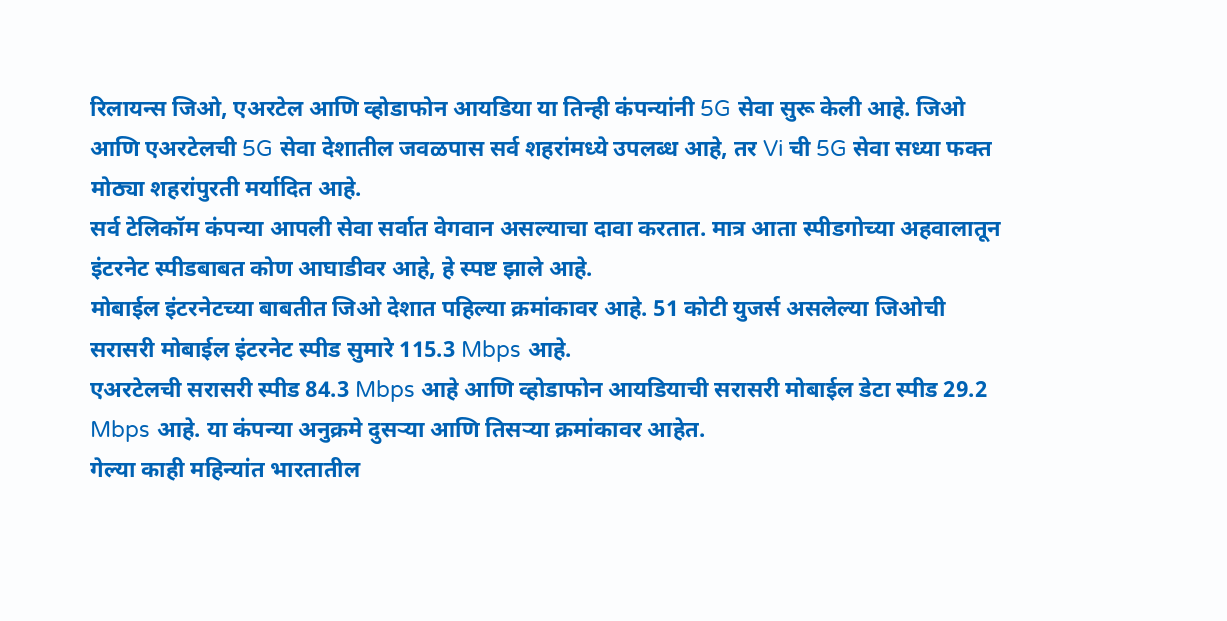रिलायन्स जिओ, एअरटेल आणि व्होडाफोन आयडिया या तिन्ही कंपन्यांनी 5G सेवा सुरू केली आहे. जिओ आणि एअरटेलची 5G सेवा देशातील जवळपास सर्व शहरांमध्ये उपलब्ध आहे, तर Vi ची 5G सेवा सध्या फक्त मोठ्या शहरांपुरती मर्यादित आहे.
सर्व टेलिकॉम कंपन्या आपली सेवा सर्वात वेगवान असल्याचा दावा करतात. मात्र आता स्पीडगोच्या अहवालातून इंटरनेट स्पीडबाबत कोण आघाडीवर आहे, हे स्पष्ट झाले आहे.
मोबाईल इंटरनेटच्या बाबतीत जिओ देशात पहिल्या क्रमांकावर आहे. 51 कोटी युजर्स असलेल्या जिओची सरासरी मोबाईल इंटरनेट स्पीड सुमारे 115.3 Mbps आहे.
एअरटेलची सरासरी स्पीड 84.3 Mbps आहे आणि व्होडाफोन आयडियाची सरासरी मोबाईल डेटा स्पीड 29.2 Mbps आहे. या कंपन्या अनुक्रमे दुसऱ्या आणि तिसऱ्या क्रमांकावर आहेत.
गेल्या काही महिन्यांत भारतातील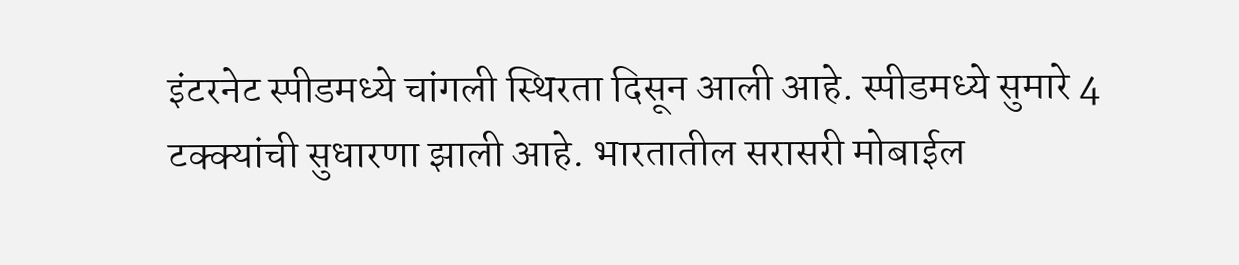इंटरनेट स्पीडमध्ये चांगली स्थिरता दिसून आली आहे. स्पीडमध्ये सुमारे 4 टक्क्यांची सुधारणा झाली आहे. भारतातील सरासरी मोबाईल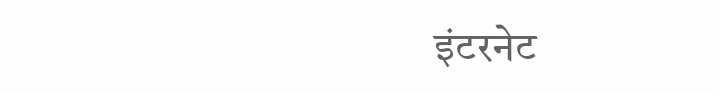इंटरनेट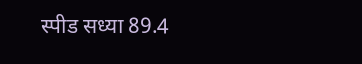स्पीड सध्या 89.4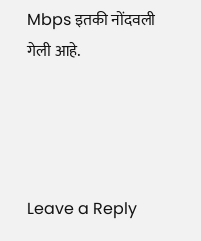Mbps इतकी नोंदवली गेली आहे.




Leave a Reply